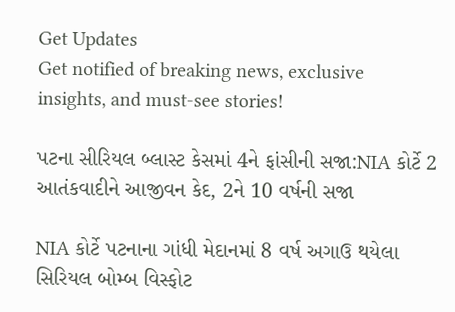Get Updates
Get notified of breaking news, exclusive insights, and must-see stories!

પટના સીરિયલ બ્લાસ્ટ કેસમાં 4ને ફાંસીની સજા:NIA કોર્ટે 2 આતંકવાદીને આજીવન કેદ, 2ને 10 વર્ષની સજા

NIA કોર્ટે પટનાના ગાંધી મેદાનમાં 8 વર્ષ અગાઉ થયેલા સિરિયલ બોમ્બ વિસ્ફોટ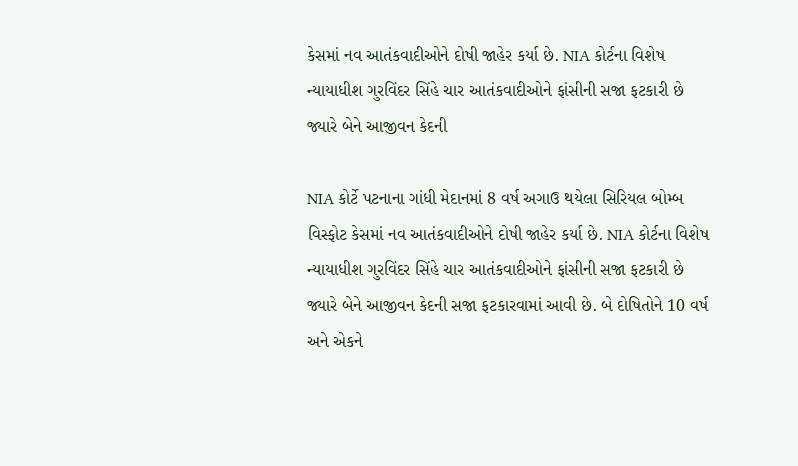કેસમાં નવ આતંકવાદીઓને દોષી જાહેર કર્યા છે. NIA કોર્ટના વિશેષ ન્યાયાધીશ ગુરવિંદર સિંહે ચાર આતંકવાદીઓને ફાંસીની સજા ફટકારી છે જ્યારે બેને આજીવન કેદની

NIA કોર્ટે પટનાના ગાંધી મેદાનમાં 8 વર્ષ અગાઉ થયેલા સિરિયલ બોમ્બ વિસ્ફોટ કેસમાં નવ આતંકવાદીઓને દોષી જાહેર કર્યા છે. NIA કોર્ટના વિશેષ ન્યાયાધીશ ગુરવિંદર સિંહે ચાર આતંકવાદીઓને ફાંસીની સજા ફટકારી છે જ્યારે બેને આજીવન કેદની સજા ફટકારવામાં આવી છે. બે દોષિતોને 10 વર્ષ અને એકને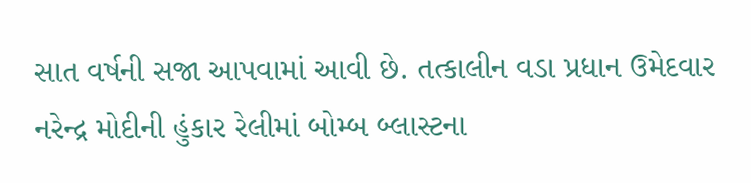સાત વર્ષની સજા આપવામાં આવી છે. તત્કાલીન વડા પ્રધાન ઉમેદવાર નરેન્દ્ર મોદીની હુંકાર રેલીમાં બોમ્બ બ્લાસ્ટના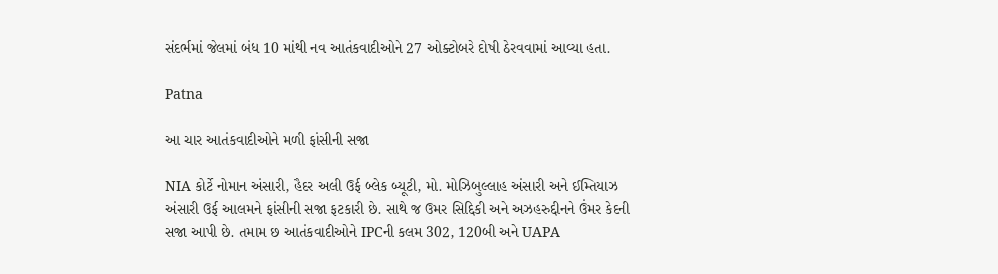સંદર્ભમાં જેલમાં બંધ 10 માંથી નવ આતંકવાદીઓને 27 ઓક્ટોબરે દોષી ઠેરવવામાં આવ્યા હતા.

Patna

આ ચાર આતંકવાદીઓને મળી ફાંસીની સજા

NIA કોર્ટે નોમાન અંસારી, હૈદર અલી ઉર્ફ બ્લેક બ્યૂટી, મો. મોઝિબુલ્લાહ અંસારી અને ઈમ્તિયાઝ અંસારી ઉર્ફ આલમને ફાંસીની સજા ફટકારી છે. સાથે જ ઉમર સિદ્દિકી અને અઝહરુદ્દીનને ઉંમર કેદની સજા આપી છે. તમામ છ આતંકવાદીઓને IPCની કલમ 302, 120બી અને UAPA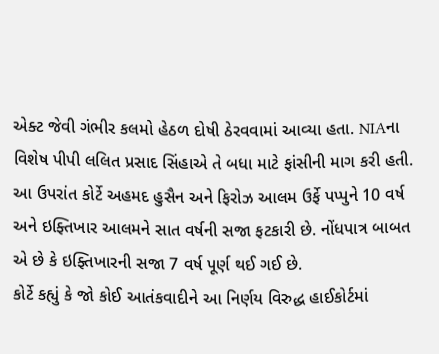એક્ટ જેવી ગંભીર કલમો હેઠળ દોષી ઠેરવવામાં આવ્યા હતા. NIAના વિશેષ પીપી લલિત પ્રસાદ સિંહાએ તે બધા માટે ફાંસીની માગ કરી હતી. આ ઉપરાંત કોર્ટે અહમદ હુસૈન અને ફિરોઝ આલમ ઉર્ફે પપ્પુને 10 વર્ષ અને ઇફ્તિખાર આલમને સાત વર્ષની સજા ફટકારી છે. નોંધપાત્ર બાબત એ છે કે ઇફ્તિખારની સજા 7 વર્ષ પૂર્ણ થઈ ગઈ છે.
કોર્ટે કહ્યું કે જો કોઈ આતંકવાદીને આ નિર્ણય વિરુદ્ધ હાઈકોર્ટમાં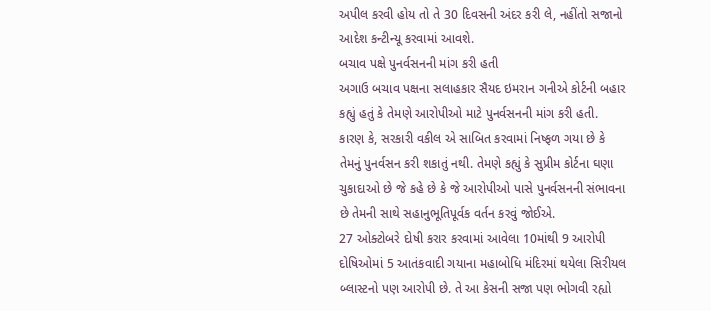અપીલ કરવી હોય તો તે 30 દિવસની અંદર કરી લે, નહીંતો સજાનો આદેશ કન્ટીન્યૂ કરવામાં આવશે.
બચાવ પક્ષે પુનર્વસનની માંગ કરી હતી
અગાઉ બચાવ પક્ષના સલાહકાર સૈયદ ઇમરાન ગનીએ કોર્ટની બહાર કહ્યું હતું કે તેમણે આરોપીઓ માટે પુનર્વસનની માંગ કરી હતી. કારણ કે, સરકારી વકીલ એ સાબિત કરવામાં નિષ્ફળ ગયા છે કે તેમનું પુનર્વસન કરી શકાતું નથી. તેમણે કહ્યું કે સુપ્રીમ કોર્ટના ઘણા ચુકાદાઓ છે જે કહે છે કે જે આરોપીઓ પાસે પુનર્વસનની સંભાવના છે તેમની સાથે સહાનુભૂતિપૂર્વક વર્તન કરવું જોઈએ.
27 ઓક્ટોબરે દોષી કરાર કરવામાં આવેલા 10માંથી 9 આરોપી
દોષિઓમાં 5 આતંકવાદી ગયાના મહાબોધિ મંદિરમાં થયેલા સિરીયલ બ્લાસ્ટનો પણ આરોપી છે. તે આ કેસની સજા પણ ભોગવી રહ્યો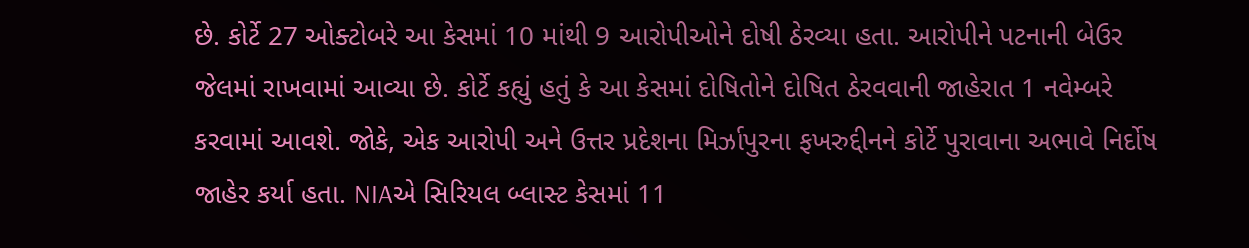છે. કોર્ટે 27 ઓક્ટોબરે આ કેસમાં 10 માંથી 9 આરોપીઓને દોષી ઠેરવ્યા હતા. આરોપીને પટનાની બેઉર જેલમાં રાખવામાં આવ્યા છે. કોર્ટે કહ્યું હતું કે આ કેસમાં દોષિતોને દોષિત ઠેરવવાની જાહેરાત 1 નવેમ્બરે કરવામાં આવશે. જોકે, એક આરોપી અને ઉત્તર પ્રદેશના મિર્ઝાપુરના ફખરુદ્દીનને કોર્ટે પુરાવાના અભાવે નિર્દોષ જાહેર કર્યા હતા. NIAએ સિરિયલ બ્લાસ્ટ કેસમાં 11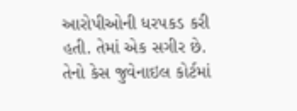આરોપીઓની ધરપકડ કરી હતી. તેમાં એક સગીર છે. તેનો કેસ જુવેનાઇલ કોર્ટમાં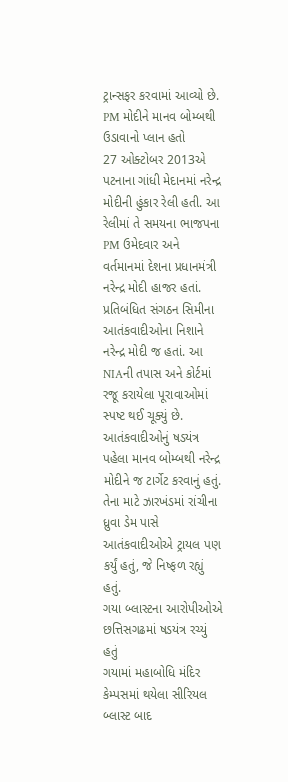ટ્રાન્સફર કરવામાં આવ્યો છે.
PM મોદીને માનવ બોમ્બથી ઉડાવાનો પ્લાન હતો
27 ઓક્ટોબર 2013એ પટનાના ગાંધી મેદાનમાં નરેન્દ્ર મોદીની હુંકાર રેલી હતી. આ રેલીમાં તે સમયના ભાજપના PM ઉમેદવાર અને વર્તમાનમાં દેશના પ્રધાનમંત્રી નરેન્દ્ર મોદી હાજર હતાં. પ્રતિબંધિત સંગઠન સિમીના આતંકવાદીઓના નિશાને નરેન્દ્ર મોદી જ હતાં. આ NIAની તપાસ અને કોર્ટમાં રજૂ કરાયેલા પૂરાવાઓમાં સ્પષ્ટ થઈ ચૂક્યું છે.
આતંકવાદીઓનું ષડયંત્ર પહેલા માનવ બોમ્બથી નરેન્દ્ર મોદીને જ ટાર્ગેટ કરવાનું હતું. તેના માટે ઝારખંડમાં રાંચીના ધ્રુવા ડેમ પાસે આતંકવાદીઓએ ટ્રાયલ પણ કર્યું હતું, જે નિષ્ફળ રહ્યું હતું.
ગયા બ્લાસ્ટના આરોપીઓએ છત્તિસગઢમાં ષડયંત્ર રચ્યું હતું
ગયામાં મહાબોધિ મંદિર કેમ્પસમાં થયેલા સીરિયલ બ્લાસ્ટ બાદ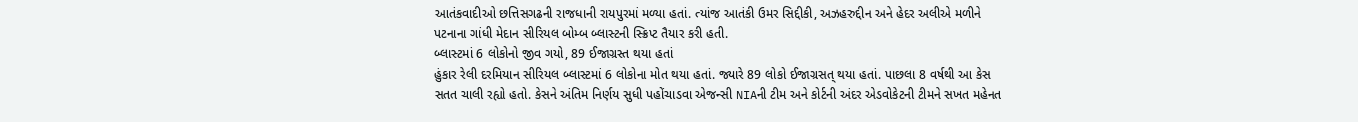આતંકવાદીઓ છત્તિસગઢની રાજધાની રાયપુરમાં મળ્યા હતાં. ત્યાંજ આતંકી ઉમર સિદ્દીકી, અઝહરુદ્દીન અને હેદર અલીએ મળીને પટનાના ગાંધી મેદાન સીરિયલ બોમ્બ બ્લાસ્ટની સ્ક્રિપ્ટ તૈયાર કરી હતી.
બ્લાસ્ટમાં 6 લોકોનો જીવ ગયો, 89 ઈજાગ્રસ્ત થયા હતાં
હુંકાર રેલી દરમિયાન સીરિયલ બ્લાસ્ટમાં 6 લોકોના મોત થયા હતાં. જ્યારે 89 લોકો ઈજાગ્રસત્ થયા હતાં. પાછલા 8 વર્ષથી આ કેસ સતત ચાલી રહ્યો હતો. કેસને અંતિમ નિર્ણય સુધી પહોંચાડવા એજન્સી NIAની ટીમ અને કોર્ટની અંદર એડવોકેટની ટીમને સખત મહેનત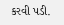કરવી પડી.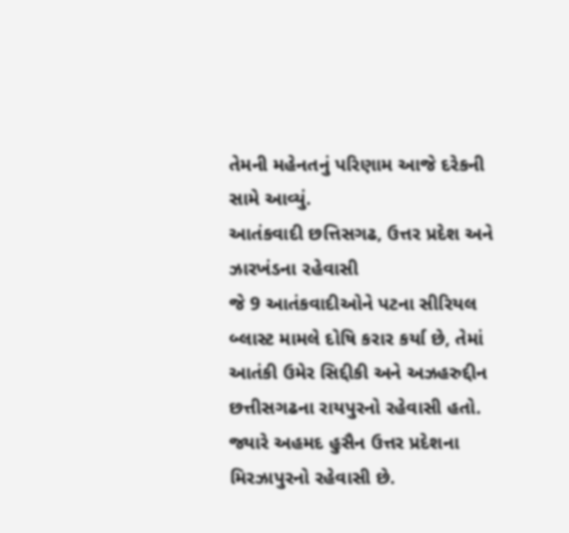તેમની મહેનતનું પરિણામ આજે દરેકની સામે આવ્યું.
આતંકવાદી છત્તિસગઢ, ઉત્તર પ્રદેશ અને ઝારખંડના રહેવાસી
જે 9 આતંકવાદીઓને પટના સીરિયલ બ્લાસ્ટ મામલે દોષિ કરાર કર્યા છે, તેમાં આતંકી ઉમેર સિદ્દીકી અને અઝહરુદ્દીન છત્તીસગઢના રાયપુરનો રહેવાસી હતો. જ્યારે અહમદ હુસૈન ઉત્તર પ્રદેશના મિરઝાપુરનો રહેવાસી છે.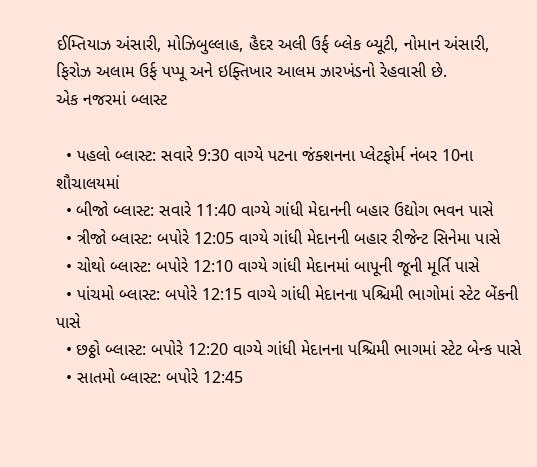ઈમ્તિયાઝ અંસારી, મોઝિબુલ્લાહ, હૈદર અલી ઉર્ફ બ્લેક બ્યૂટી, નોમાન અંસારી, ફિરોઝ અલામ ઉર્ફ પપ્પૂ અને ઇફ્તિખાર આલમ ઝારખંડનો રેહવાસી છે.
એક નજરમાં બ્લાસ્ટ

  • પહલો બ્લાસ્ટ: સવારે 9:30 વાગ્યે પટના જંક્શનના પ્લેટફોર્મ નંબર 10ના શૌચાલયમાં
  • બીજો બ્લાસ્ટ: સવારે 11:40 વાગ્યે ગાંધી મેદાનની બહાર ઉદ્યોગ ભવન પાસે
  • ત્રીજો બ્લાસ્ટ: બપોરે 12:05 વાગ્યે ગાંધી મેદાનની બહાર રીજેન્ટ સિનેમા પાસે
  • ચોથો બ્લાસ્ટ: બપોરે 12:10 વાગ્યે ગાંધી મેદાનમાં બાપૂની જૂની મૂર્તિ પાસે
  • પાંચમો બ્લાસ્ટ: બપોરે 12:15 વાગ્યે ગાંધી મેદાનના પશ્ચિમી ભાગોમાં સ્ટેટ બેંકની પાસે
  • છઠ્ઠો બ્લાસ્ટ: બપોરે 12:20 વાગ્યે ગાંધી મેદાનના પશ્ચિમી ભાગમાં સ્ટેટ બેન્ક પાસે
  • સાતમો બ્લાસ્ટ: બપોરે 12:45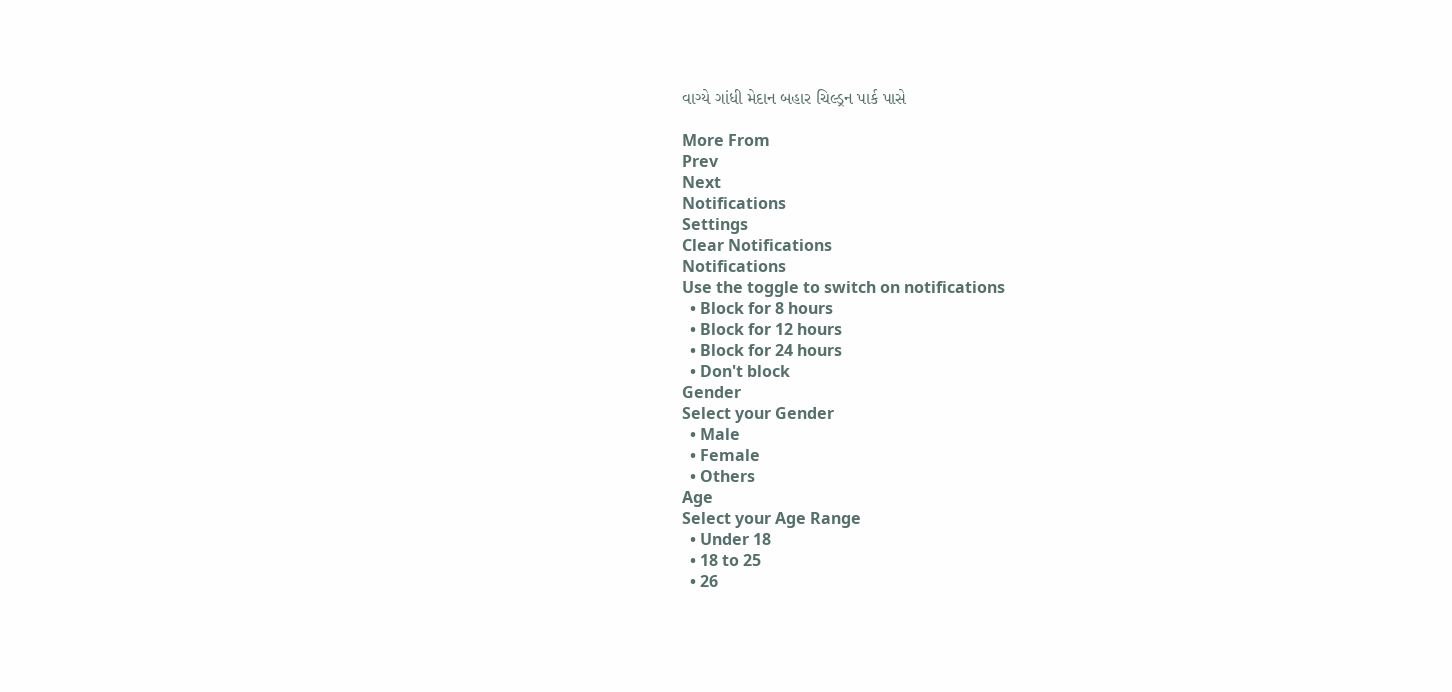વાગ્યે ગાંધી મેદાન બહાર ચિલ્ડ્રન પાર્ક પાસે

More From
Prev
Next
Notifications
Settings
Clear Notifications
Notifications
Use the toggle to switch on notifications
  • Block for 8 hours
  • Block for 12 hours
  • Block for 24 hours
  • Don't block
Gender
Select your Gender
  • Male
  • Female
  • Others
Age
Select your Age Range
  • Under 18
  • 18 to 25
  • 26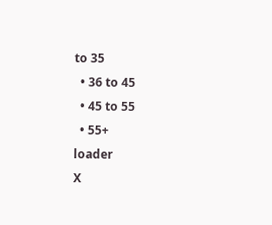to 35
  • 36 to 45
  • 45 to 55
  • 55+
loader
X